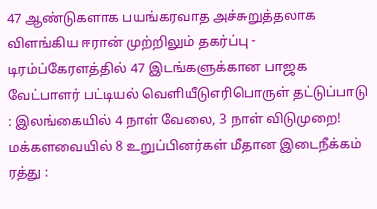47 ஆண்டுகளாக பயங்கரவாத அச்சுறுத்தலாக விளங்கிய ஈரான் முற்றிலும் தகர்ப்பு - டிரம்ப்கேரளத்தில் 47 இடங்களுக்கான பாஜக வேட்பாளர் பட்டியல் வெளியீடுஎரிபொருள் தட்டுப்பாடு : இலங்கையில் 4 நாள் வேலை, 3 நாள் விடுமுறை! மக்களவையில் 8 உறுப்பினர்கள் மீதான இடைநீக்கம் ரத்து :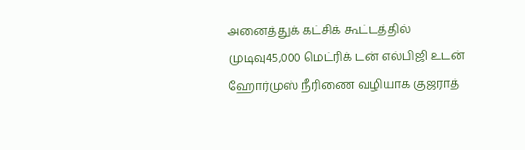அனைத்துக் கட்சிக் கூட்டத்தில் முடிவு45,000 மெட்ரிக் டன் எல்பிஜி உடன் ஹோர்முஸ் நீரிணை வழியாக குஜராத்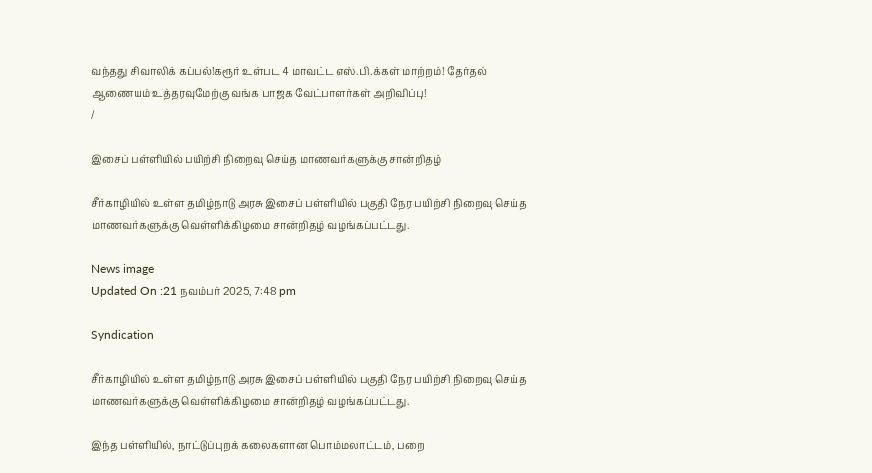வந்தது சிவாலிக் கப்பல்!கரூர் உள்பட 4 மாவட்ட எஸ்.பி.க்கள் மாற்றம்! தேர்தல் ஆணையம் உத்தரவுமேற்கு வங்க பாஜக வேட்பாளர்கள் அறிவிப்பு!
/

இசைப் பள்ளியில் பயிற்சி நிறைவு செய்த மாணவர்களுக்கு சான்றிதழ்

சீர்காழியில் உள்ள தமிழ்நாடு அரசு இசைப் பள்ளியில் பகுதி நேர பயிற்சி நிறைவு செய்த மாணவர்களுக்கு வெள்ளிக்கிழமை சான்றிதழ் வழங்கப்பட்டது.

News image
Updated On :21 நவம்பர் 2025, 7:48 pm

Syndication

சீர்காழியில் உள்ள தமிழ்நாடு அரசு இசைப் பள்ளியில் பகுதி நேர பயிற்சி நிறைவு செய்த மாணவர்களுக்கு வெள்ளிக்கிழமை சான்றிதழ் வழங்கப்பட்டது.

இந்த பள்ளியில், நாட்டுப்புறக் கலைகளான பொம்மலாட்டம், பறை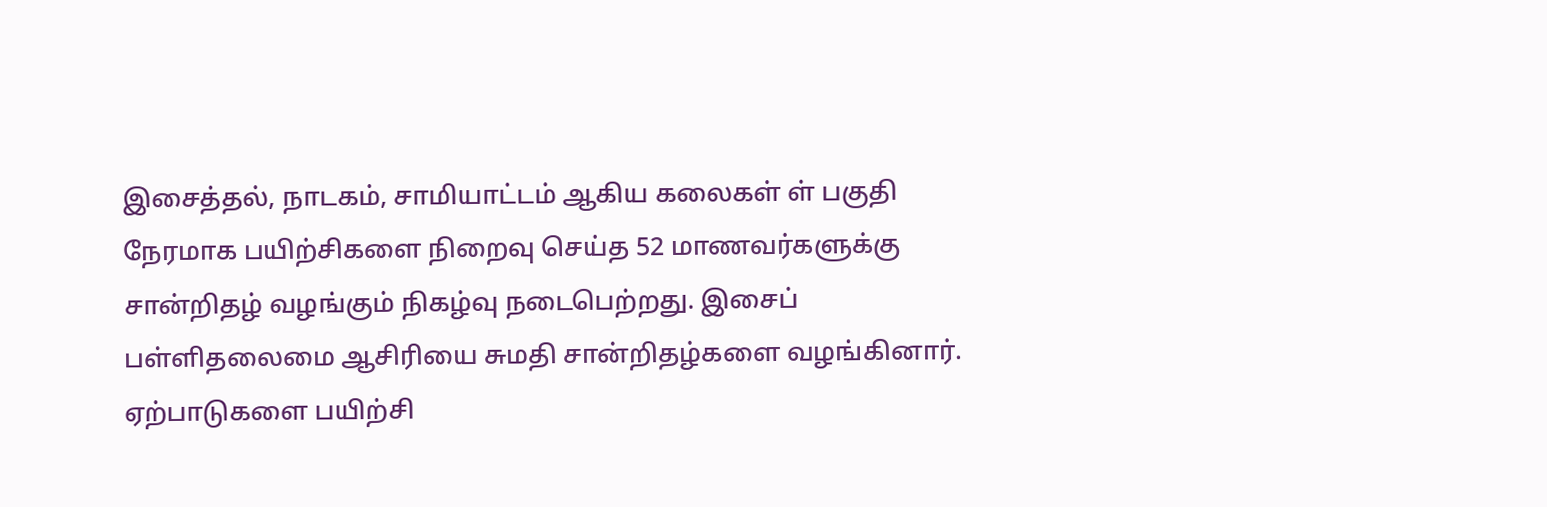இசைத்தல், நாடகம், சாமியாட்டம் ஆகிய கலைகள் ள் பகுதி நேரமாக பயிற்சிகளை நிறைவு செய்த 52 மாணவர்களுக்கு சான்றிதழ் வழங்கும் நிகழ்வு நடைபெற்றது. இசைப் பள்ளிதலைமை ஆசிரியை சுமதி சான்றிதழ்களை வழங்கினார். ஏற்பாடுகளை பயிற்சி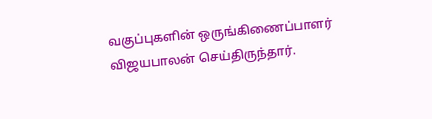வகுப்புகளின் ஒருங்கிணைப்பாளர் விஜயபாலன் செய்திருந்தார்.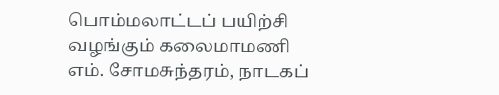பொம்மலாட்டப் பயிற்சி வழங்கும் கலைமாமணி எம். சோமசுந்தரம், நாடகப்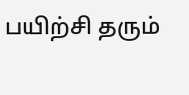பயிற்சி தரும்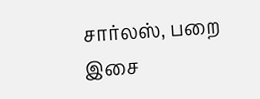சார்லஸ், பறை இசை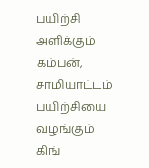பயிற்சி அளிக்கும் கம்பன், சாமியாட்டம் பயிற்சியை வழங்கும் கிங்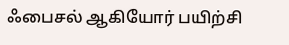ஃபைசல் ஆகியோர் பயிற்சி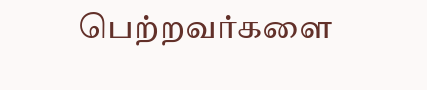பெற்றவர்களை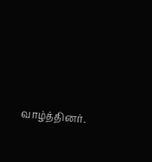வாழ்த்தினர்.